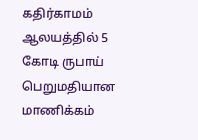கதிர்காமம்  ஆலயத்தில் 5 கோடி ருபாய் பெறுமதியான மாணிக்கம்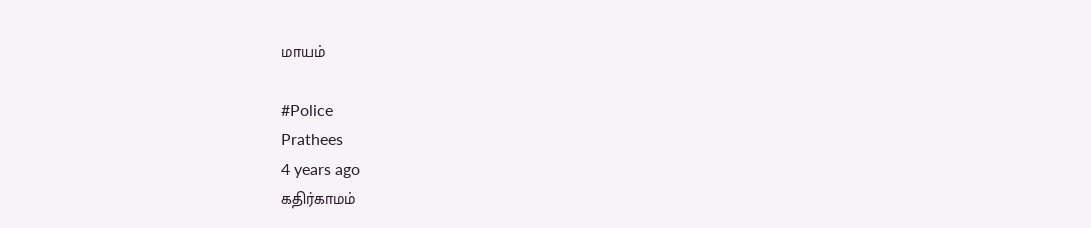மாயம்

#Police
Prathees
4 years ago
கதிர்காமம்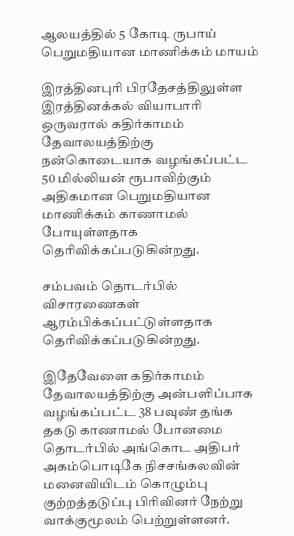ஆலயத்தில் 5 கோடி ருபாய் பெறுமதியான மாணிக்கம் மாயம்

இரத்தினபுரி பிரதேசத்திலுள்ள இரத்தினக்கல் வியாபாரி ஒருவரால் கதிர்காமம் தேவாலயத்திற்கு நன்கொடையாக வழங்கப்பட்ட 50 மில்லியன் ரூபாவிற்கும் அதிகமான பெறுமதியான மாணிக்கம் காணாமல் போயுள்ளதாக தெரிவிக்கப்படுகின்றது.

சம்பவம் தொடர்பில் விசாரணைகள் ஆரம்பிக்கப்பட்டுள்ளதாக தெரிவிக்கப்படுகின்றது.

இதேவேளை கதிர்காமம் தேவாலயத்திற்கு அன்பளிப்பாக வழங்கப்பட்ட 38 பவுண் தங்க தகடு காணாமல் போனமை தொடர்பில் அங்கொட அதிபர் அகம்பொடிகே நிசசங்கலவின் மனைவியிடம் கொழும்பு குற்றத்தடுப்பு பிரிவினர் நேற்று வாக்குமூலம் பெற்றுள்ளனர்.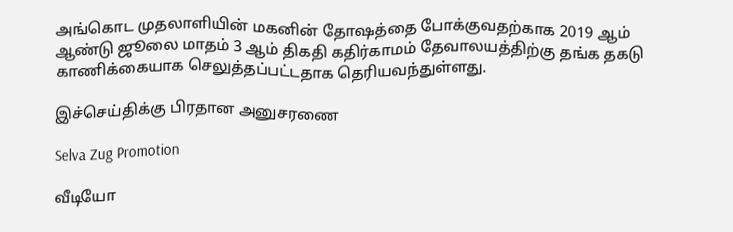அங்கொட முதலாளியின் மகனின் தோஷத்தை போக்குவதற்காக 2019 ஆம் ஆண்டு ஜூலை மாதம் 3 ஆம் திகதி கதிர்காமம் தேவாலயத்திற்கு தங்க தகடு காணிக்கையாக செலுத்தப்பட்டதாக தெரியவந்துள்ளது.

இச்செய்திக்கு பிரதான அனுசரணை

Selva Zug Promotion

வீடியோ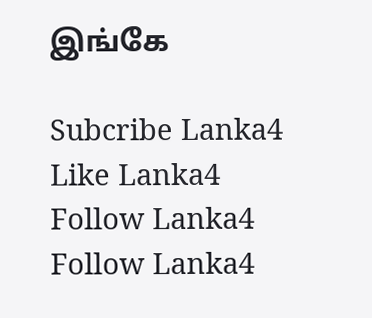இங்கே

Subcribe Lanka4
Like Lanka4
Follow Lanka4
Follow Lanka4